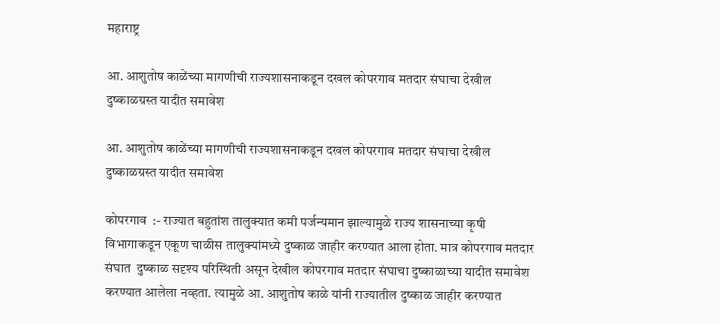महाराष्ट्र

आ. आशुतोष काळेंच्या मागणीची राज्यशासनाकडून दखल कोपरगाव मतदार संघाचा देखील दुष्काळग्रस्त यादीत समावेश

आ. आशुतोष काळेंच्या मागणीची राज्यशासनाकडून दखल कोपरगाव मतदार संघाचा देखील दुष्काळग्रस्त यादीत समावेश

कोपरगाव  :- राज्यात बहुतांश तालुक्यात कमी पर्जन्यमान झाल्यामुळे राज्य शासनाच्या कृषी विभागाकडून एकूण चाळीस तालुक्यांमध्ये दुष्काळ जाहीर करण्यात आला होता. मात्र कोपरगाव मतदार संघात  दुष्काळ सदृश्य परिस्थिती असून देखील कोपरगाव मतदार संघाचा दुष्काळाच्या यादीत समावेश करण्यात आलेला नव्हता. त्यामुळे आ. आशुतोष काळे यांनी राज्यातील दुष्काळ जाहीर करण्यात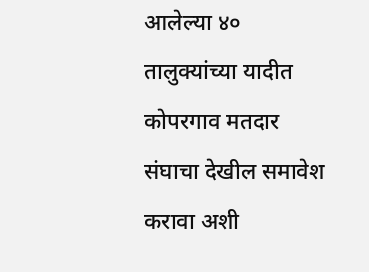आलेल्या ४० तालुक्यांच्या यादीत कोपरगाव मतदार संघाचा देखील समावेश करावा अशी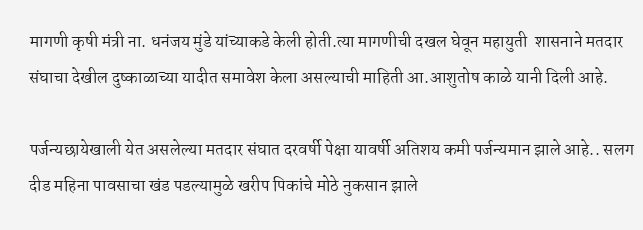मागणी कृषी मंत्री ना. धनंजय मुंडे यांच्याकडे केली होती.त्या मागणीची दखल घेवून महायुती  शासनाने मतदार संघाचा देखील दुष्काळाच्या यादीत समावेश केला असल्याची माहिती आ.आशुतोष काळे यानी दिली आहे.

पर्जन्यछायेखाली येत असलेल्या मतदार संघात दरवर्षी पेक्षा यावर्षी अतिशय कमी पर्जन्यमान झाले आहे.. सलग दीड महिना पावसाचा खंड पडल्यामुळे खरीप पिकांचे मोठे नुकसान झाले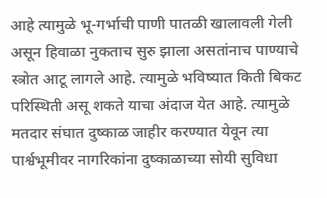आहे त्यामुळे भू-गर्भाची पाणी पातळी खालावली गेली असून हिवाळा नुकताच सुरु झाला असतांनाच पाण्याचे स्त्रोत आटू लागले आहे. त्यामुळे भविष्यात किती बिकट परिस्थिती असू शकते याचा अंदाज येत आहे. त्यामुळे मतदार संघात दुष्काळ जाहीर करण्यात येवून त्या पार्श्वभूमीवर नागरिकांना दुष्काळाच्या सोयी सुविधा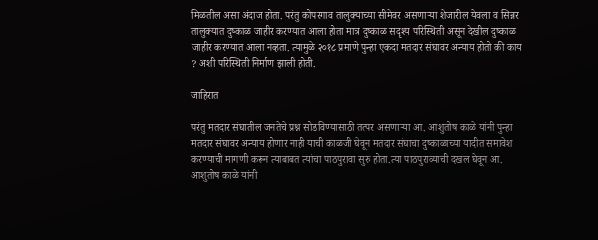मिळतील असा अंदाज होता. परंतु कोपरगाव तालुक्याच्या सीमेवर असणाऱ्या शेजारील येवला व सिन्नर तालुक्यात दुष्काळ जाहीर करण्यात आला होता मात्र दुष्काळ सदृश्य परिस्थिती असून देखील दुष्काळ जाहीर करण्यात आला नव्हता. त्यामुळे २०१८ प्रमाणे पुन्हा एकदा मतदार संघावर अन्याय होतो की काय ? अशी परिस्थिती निर्माण झाली होती.

जाहिरात

परंतु मतदार संघातील जनतेचे प्रश्न सोडविण्यासाठी तत्पर असणाऱ्या आ. आशुतोष काळे यांनी पुन्हा मतदार संघावर अन्याय होणार नाही याची काळजी घेवून मतदार संघाचा दुष्काळाच्या यादीत समावेश करण्याची मागणी करून त्याबाबत त्यांचा पाठपुरावा सुरु होता.त्या पाठपुराव्याची दखल घेवून आ. आशुतोष काळे यांनी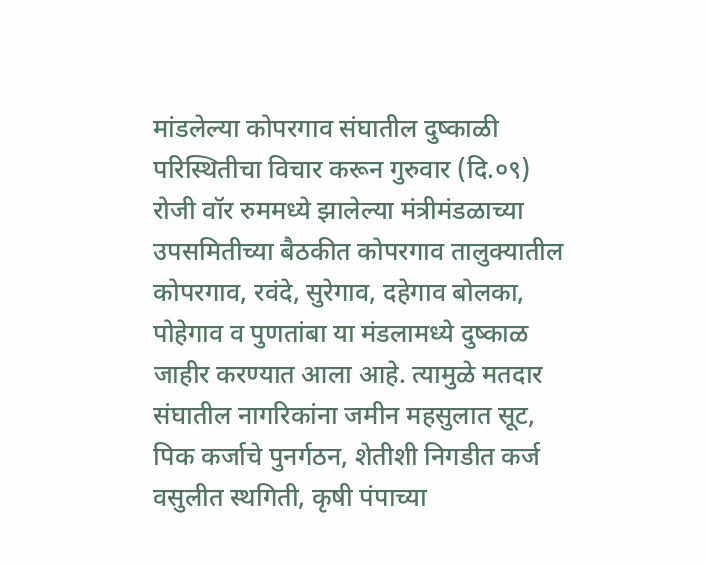मांडलेल्या कोपरगाव संघातील दुष्काळी परिस्थितीचा विचार करून गुरुवार (दि.०९) रोजी वॉर रुममध्ये झालेल्या मंत्रीमंडळाच्या उपसमितीच्या बैठकीत कोपरगाव तालुक्यातील कोपरगाव, रवंदे, सुरेगाव, दहेगाव बोलका, पोहेगाव व पुणतांबा या मंडलामध्ये दुष्काळ जाहीर करण्यात आला आहे. त्यामुळे मतदार संघातील नागरिकांना जमीन महसुलात सूट, पिक कर्जाचे पुनर्गठन, शेतीशी निगडीत कर्ज वसुलीत स्थगिती, कृषी पंपाच्या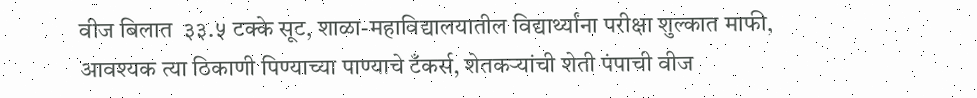वीज बिलात  ३३.५ टक्के सूट, शाळा-महाविद्यालयातील विद्यार्थ्यांना परीक्षा शुल्कात माफी, आवश्यक त्या ठिकाणी पिण्याच्या पाण्याचे टँकर्स, शेतकऱ्यांची शेती पंपाची वीज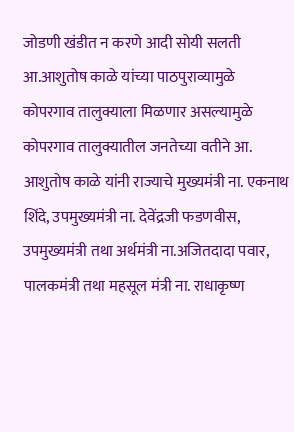जोडणी खंडीत न करणे आदी सोयी सलती आ.आशुतोष काळे यांच्या पाठपुराव्यामुळे कोपरगाव तालुक्याला मिळणार असल्यामुळे कोपरगाव तालुक्यातील जनतेच्या वतीने आ. आशुतोष काळे यांनी राज्याचे मुख्यमंत्री ना. एकनाथ शिंदे, उपमुख्यमंत्री ना. देवेंद्रजी फडणवीस, उपमुख्यमंत्री तथा अर्थमंत्री ना.अजितदादा पवार, पालकमंत्री तथा महसूल मंत्री ना. राधाकृष्ण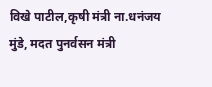विखे पाटील,कृषी मंत्री ना.धनंजय मुंडे, मदत पुनर्वसन मंत्री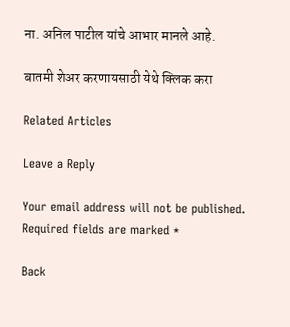ना. अनिल पाटील यांचे आभार मानले आहे.

बातमी शेअर करणायसाठी येथे क्लिक करा

Related Articles

Leave a Reply

Your email address will not be published. Required fields are marked *

Back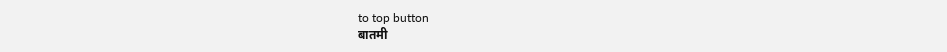to top button
बातमी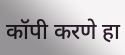कॉपी करणे हा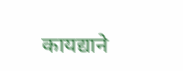कायद्याने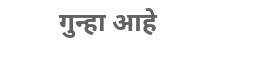गुन्हा आहे